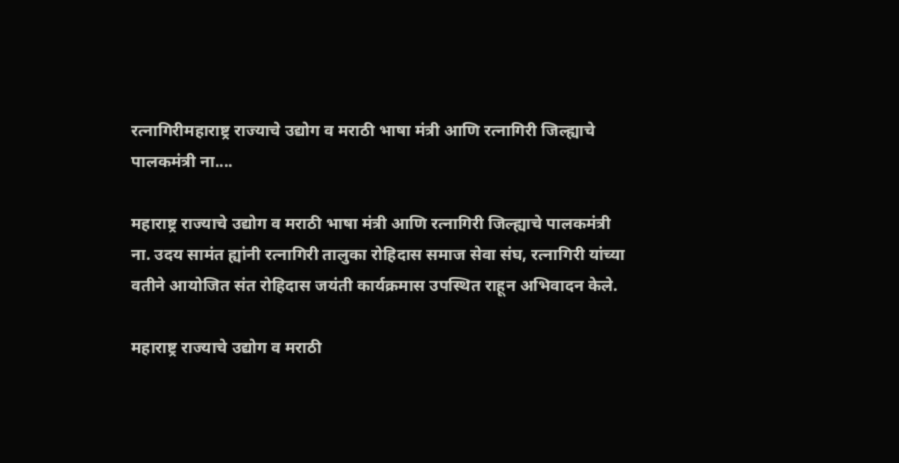रत्नागिरीमहाराष्ट्र राज्याचे उद्योग व मराठी भाषा मंत्री आणि रत्नागिरी जिल्ह्याचे पालकमंत्री ना....

महाराष्ट्र राज्याचे उद्योग व मराठी भाषा मंत्री आणि रत्नागिरी जिल्ह्याचे पालकमंत्री ना. उदय सामंत ह्यांनी रत्नागिरी तालुका रोहिदास समाज सेवा संघ, रत्नागिरी यांच्या वतीने आयोजित संत रोहिदास जयंती कार्यक्रमास उपस्थित राहून अभिवादन केले.

महाराष्ट्र राज्याचे उद्योग व मराठी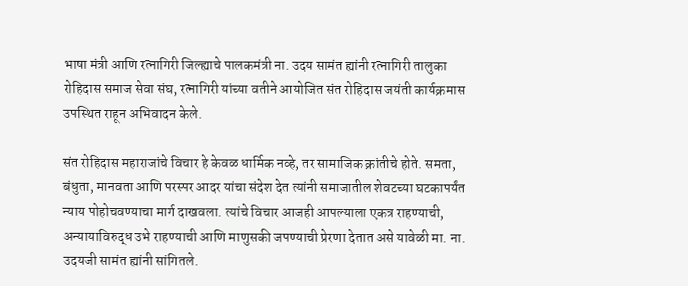भाषा मंत्री आणि रत्नागिरी जिल्ह्याचे पालकमंत्री ना. उदय सामंत ह्यांनी रत्नागिरी तालुका रोहिदास समाज सेवा संघ, रत्नागिरी यांच्या वतीने आयोजित संत रोहिदास जयंती कार्यक्रमास उपस्थित राहून अभिवादन केले.

संत रोहिदास महाराजांचे विचार हे केवळ धार्मिक नव्हे, तर सामाजिक क्रांतीचे होते. समता, बंधुता, मानवता आणि परस्पर आदर यांचा संदेश देत त्यांनी समाजातील शेवटच्या घटकापर्यंत न्याय पोहोचवण्याचा मार्ग दाखवला. त्यांचे विचार आजही आपल्याला एकत्र राहण्याची, अन्यायाविरुद्ध उभे राहण्याची आणि माणुसकी जपण्याची प्रेरणा देतात असे यावेळी मा. ना. उदयजी सामंत ह्यांनी सांगितले.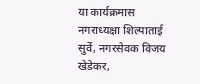या कार्यक्रमास नगराध्यक्षा शिल्पाताई सुर्वे, नगरसेवक विजय खेडेकर,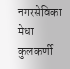नगरसेविका मेधा कुलकर्णी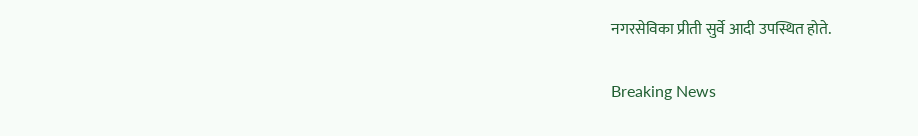नगरसेविका प्रीती सुर्वे आदी उपस्थित होते.

Breaking News